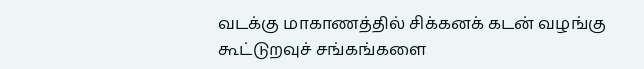வடக்கு மாகாணத்தில் சிக்கனக் கடன் வழங்கு கூட்டுறவுச் சங்கங்களை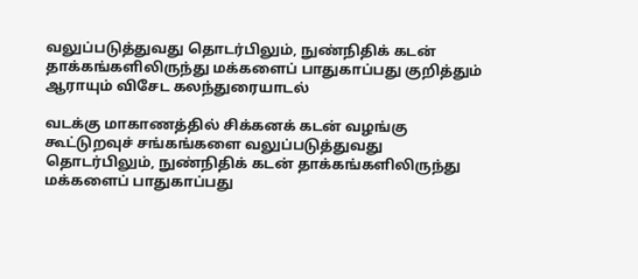வலுப்படுத்துவது தொடர்பிலும், நுண்நிதிக் கடன் தாக்கங்களிலிருந்து மக்களைப் பாதுகாப்பது குறித்தும் ஆராயும் விசேட கலந்துரையாடல்

வடக்கு மாகாணத்தில் சிக்கனக் கடன் வழங்கு கூட்டுறவுச் சங்கங்களை வலுப்படுத்துவது தொடர்பிலும், நுண்நிதிக் கடன் தாக்கங்களிலிருந்து மக்களைப் பாதுகாப்பது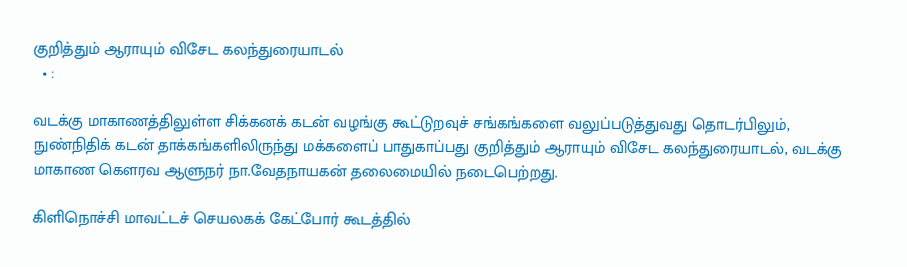குறித்தும் ஆராயும் விசேட கலந்துரையாடல்
  • :

வடக்கு மாகாணத்திலுள்ள சிக்கனக் கடன் வழங்கு கூட்டுறவுச் சங்கங்களை வலுப்படுத்துவது தொடர்பிலும், நுண்நிதிக் கடன் தாக்கங்களிலிருந்து மக்களைப் பாதுகாப்பது குறித்தும் ஆராயும் விசேட கலந்துரையாடல், வடக்கு மாகாண கௌரவ ஆளுநர் நா.வேதநாயகன் தலைமையில் நடைபெற்றது.

கிளிநொச்சி மாவட்டச் செயலகக் கேட்போர் கூடத்தில்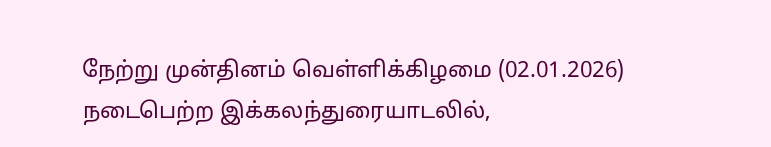நேற்று முன்தினம் வெள்ளிக்கிழமை (02.01.2026) நடைபெற்ற இக்கலந்துரையாடலில்,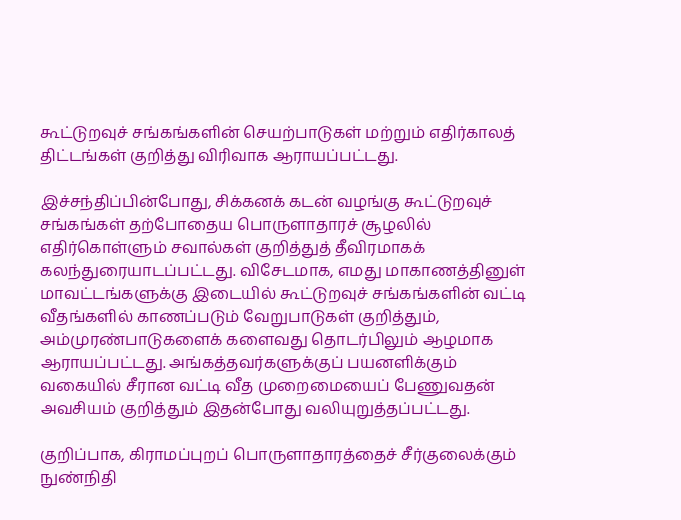கூட்டுறவுச் சங்கங்களின் செயற்பாடுகள் மற்றும் எதிர்காலத் திட்டங்கள் குறித்து விரிவாக ஆராயப்பட்டது.

இச்சந்திப்பின்போது, சிக்கனக் கடன் வழங்கு கூட்டுறவுச் சங்கங்கள் தற்போதைய பொருளாதாரச் சூழலில் எதிர்கொள்ளும் சவால்கள் குறித்துத் தீவிரமாகக் கலந்துரையாடப்பட்டது. விசேடமாக, எமது மாகாணத்தினுள் மாவட்டங்களுக்கு இடையில் கூட்டுறவுச் சங்கங்களின் வட்டி வீதங்களில் காணப்படும் வேறுபாடுகள் குறித்தும், அம்முரண்பாடுகளைக் களைவது தொடர்பிலும் ஆழமாக ஆராயப்பட்டது. அங்கத்தவர்களுக்குப் பயனளிக்கும் வகையில் சீரான வட்டி வீத முறைமையைப் பேணுவதன் அவசியம் குறித்தும் இதன்போது வலியுறுத்தப்பட்டது.

குறிப்பாக, கிராமப்புறப் பொருளாதாரத்தைச் சீர்குலைக்கும் நுண்நிதி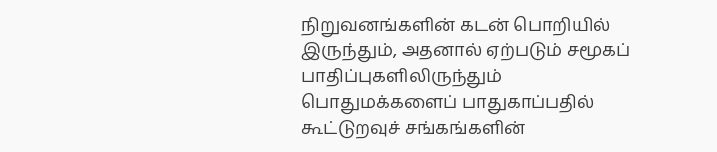நிறுவனங்களின் கடன் பொறியில் இருந்தும், அதனால் ஏற்படும் சமூகப் பாதிப்புகளிலிருந்தும் பொதுமக்களைப் பாதுகாப்பதில் கூட்டுறவுச் சங்கங்களின்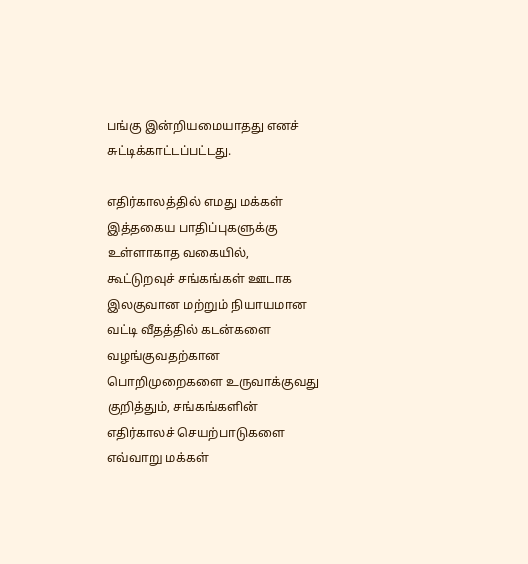பங்கு இன்றியமையாதது எனச் சுட்டிக்காட்டப்பட்டது.

எதிர்காலத்தில் எமது மக்கள் இத்தகைய பாதிப்புகளுக்கு உள்ளாகாத வகையில், கூட்டுறவுச் சங்கங்கள் ஊடாக இலகுவான மற்றும் நியாயமான வட்டி வீதத்தில் கடன்களை வழங்குவதற்கான பொறிமுறைகளை உருவாக்குவது குறித்தும், சங்கங்களின் எதிர்காலச் செயற்பாடுகளை எவ்வாறு மக்கள்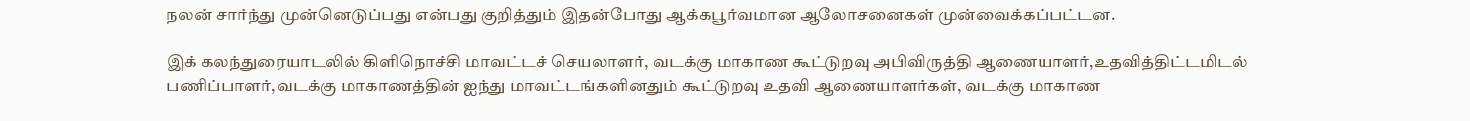நலன் சார்ந்து முன்னெடுப்பது என்பது குறித்தும் இதன்போது ஆக்கபூர்வமான ஆலோசனைகள் முன்வைக்கப்பட்டன.

இக் கலந்துரையாடலில் கிளிநொச்சி மாவட்டச் செயலாளர், வடக்கு மாகாண கூட்டுறவு அபிவிருத்தி ஆணையாளர்,உதவித்திட்டமிடல் பணிப்பாளர்,வடக்கு மாகாணத்தின் ஐந்து மாவட்டங்களினதும் கூட்டுறவு உதவி ஆணையாளர்கள், வடக்கு மாகாண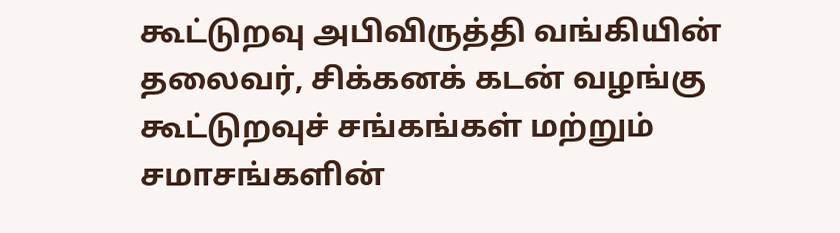கூட்டுறவு அபிவிருத்தி வங்கியின் தலைவர், சிக்கனக் கடன் வழங்கு கூட்டுறவுச் சங்கங்கள் மற்றும் சமாசங்களின்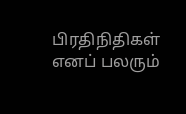பிரதிநிதிகள் எனப் பலரும்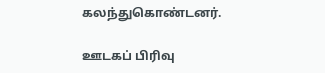கலந்துகொண்டனர்.

ஊடகப் பிரிவு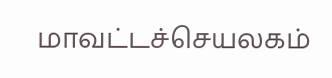மாவட்டச்செயலகம்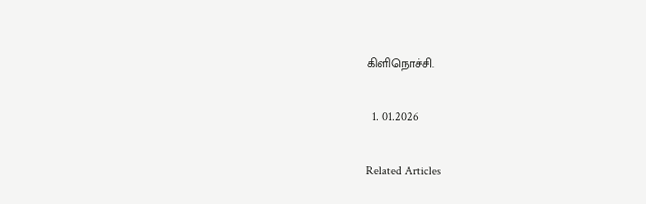கிளிநொச்சி.

  1. 01.2026

Related Articles